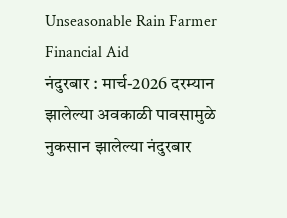Unseasonable Rain Farmer Financial Aid
नंदुरबार : मार्च-2026 दरम्यान झालेल्या अवकाळी पावसामुळे नुकसान झालेल्या नंदुरबार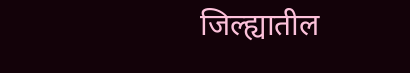जिल्ह्यातील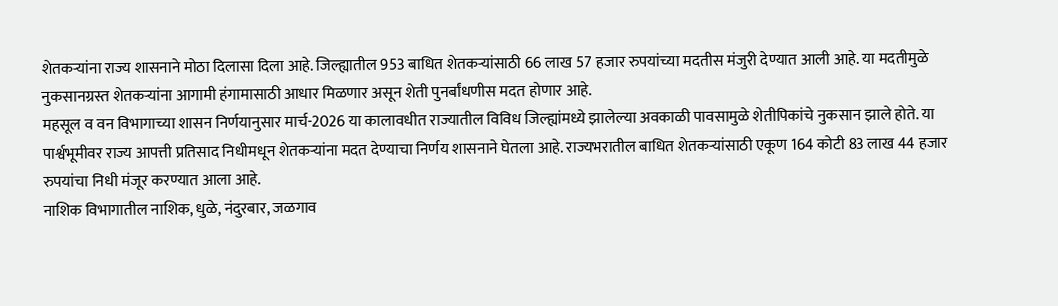शेतकऱ्यांना राज्य शासनाने मोठा दिलासा दिला आहे. जिल्ह्यातील 953 बाधित शेतकऱ्यांसाठी 66 लाख 57 हजार रुपयांच्या मदतीस मंजुरी देण्यात आली आहे. या मदतीमुळे नुकसानग्रस्त शेतकऱ्यांना आगामी हंगामासाठी आधार मिळणार असून शेती पुनर्बांधणीस मदत होणार आहे.
महसूल व वन विभागाच्या शासन निर्णयानुसार मार्च-2026 या कालावधीत राज्यातील विविध जिल्ह्यांमध्ये झालेल्या अवकाळी पावसामुळे शेतीपिकांचे नुकसान झाले होते. या पार्श्वभूमीवर राज्य आपत्ती प्रतिसाद निधीमधून शेतकऱ्यांना मदत देण्याचा निर्णय शासनाने घेतला आहे. राज्यभरातील बाधित शेतकऱ्यांसाठी एकूण 164 कोटी 83 लाख 44 हजार रुपयांचा निधी मंजूर करण्यात आला आहे.
नाशिक विभागातील नाशिक, धुळे, नंदुरबार, जळगाव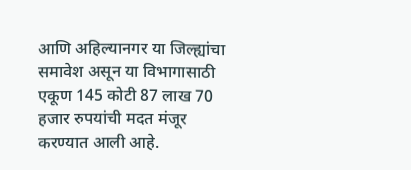आणि अहिल्यानगर या जिल्ह्यांचा समावेश असून या विभागासाठी एकूण 145 कोटी 87 लाख 70 हजार रुपयांची मदत मंजूर करण्यात आली आहे.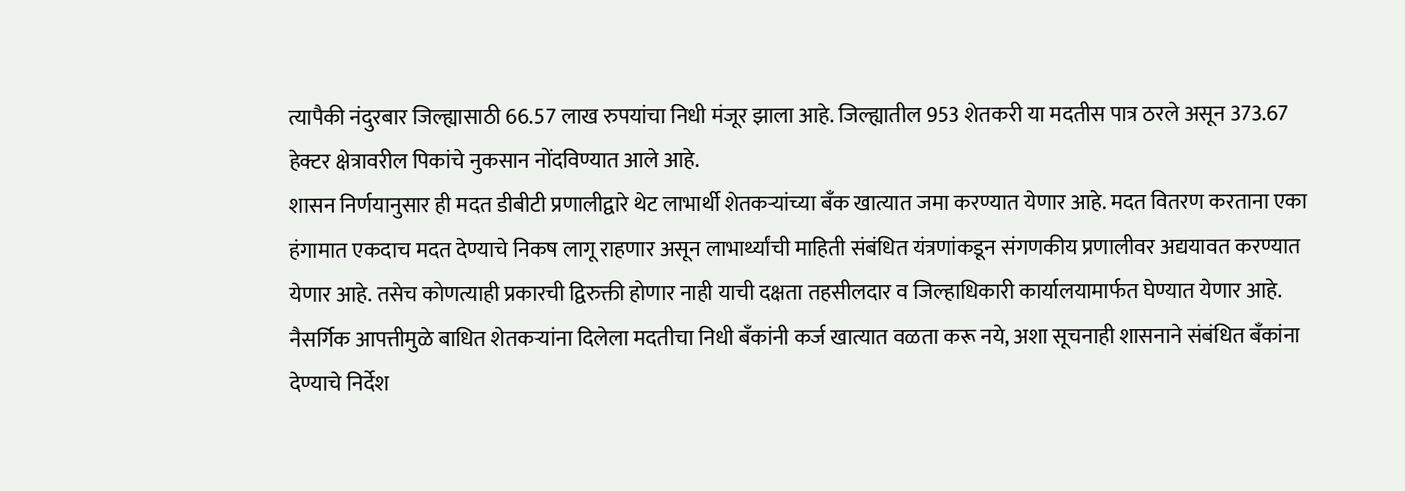त्यापैकी नंदुरबार जिल्ह्यासाठी 66.57 लाख रुपयांचा निधी मंजूर झाला आहे. जिल्ह्यातील 953 शेतकरी या मदतीस पात्र ठरले असून 373.67 हेक्टर क्षेत्रावरील पिकांचे नुकसान नोंदविण्यात आले आहे.
शासन निर्णयानुसार ही मदत डीबीटी प्रणालीद्वारे थेट लाभार्थी शेतकऱ्यांच्या बँक खात्यात जमा करण्यात येणार आहे. मदत वितरण करताना एका हंगामात एकदाच मदत देण्याचे निकष लागू राहणार असून लाभार्थ्यांची माहिती संबंधित यंत्रणांकडून संगणकीय प्रणालीवर अद्ययावत करण्यात येणार आहे. तसेच कोणत्याही प्रकारची द्विरुक्ती होणार नाही याची दक्षता तहसीलदार व जिल्हाधिकारी कार्यालयामार्फत घेण्यात येणार आहे.
नैसर्गिक आपत्तीमुळे बाधित शेतकऱ्यांना दिलेला मदतीचा निधी बँकांनी कर्ज खात्यात वळता करू नये, अशा सूचनाही शासनाने संबंधित बँकांना देण्याचे निर्देश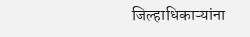जिल्हाधिकाऱ्यांना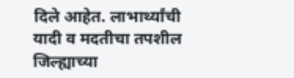दिले आहेत. लाभार्थ्यांची यादी व मदतीचा तपशील जिल्ह्याच्या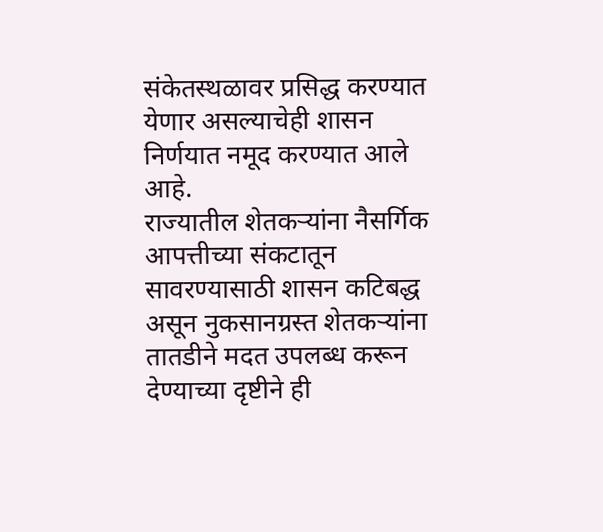संकेतस्थळावर प्रसिद्ध करण्यात येणार असल्याचेही शासन निर्णयात नमूद करण्यात आले आहे.
राज्यातील शेतकऱ्यांना नैसर्गिक आपत्तीच्या संकटातून सावरण्यासाठी शासन कटिबद्ध असून नुकसानग्रस्त शेतकऱ्यांना तातडीने मदत उपलब्ध करून देण्याच्या दृष्टीने ही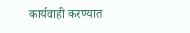कार्यवाही करण्यात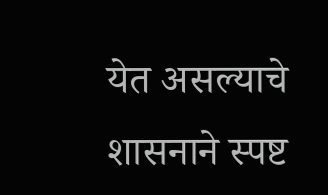येत असल्याचे शासनाने स्पष्ट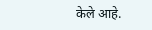केले आहे.